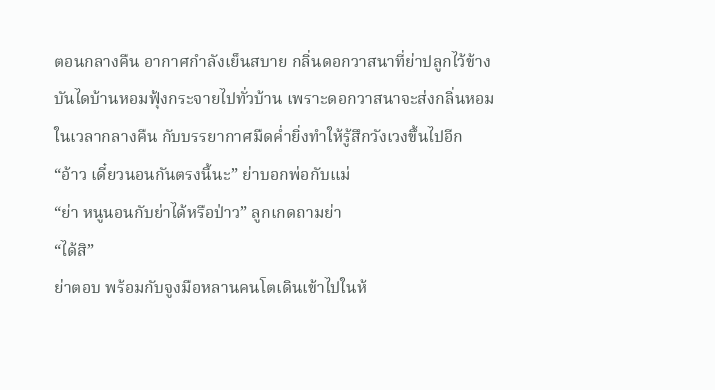ตอนกลางคืน อากาศกำลังเย็นสบาย กลิ่นดอกวาสนาที่ย่าปลูกไว้ข้างบันไดบ้านหอมฟุ้งกระจายไปทั่วบ้าน เพราะดอกวาสนาจะส่งกลิ่นหอมในเวลากลางคืน กับบรรยากาศมืดค่ำยิ่งทำให้รู้สึกวังเวงขึ้นไปอีก
“อ้าว เดี๋ยวนอนกันตรงนี้นะ” ย่าบอกพ่อกับแม่
“ย่า หนูนอนกับย่าได้หรือป่าว” ลูกเกดถามย่า
“ได้สิ”
ย่าตอบ พร้อมกับจูงมือหลานคนโตเดินเข้าไปในห้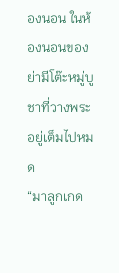องนอน ในห้องนอนของย่ามีโต๊ะหมู่บูชาที่วางพระอยู่เต็มไปหมด
“มาลูกเกด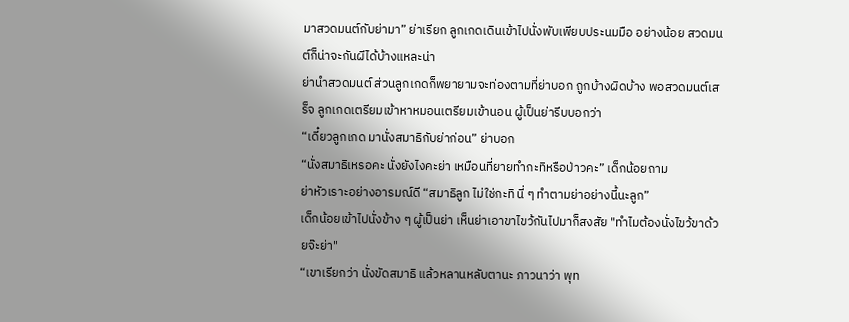มาสวดมนต์กับย่ามา” ย่าเรียก ลูกเกดเดินเข้าไปนั่งพับเพียบประนมมือ อย่างน้อย สวดมนต์ก็น่าจะกันผีได้บ้างแหละน่า
ย่านำสวดมนต์ ส่วนลูกเกดก็พยายามจะท่องตามที่ย่าบอก ถูกบ้างผิดบ้าง พอสวดมนต์เสร็จ ลูกเกดเตรียมเข้าหาหมอนเตรียมเข้านอน ผู้เป็นย่ารีบบอกว่า
“เดี๋ยวลูกเกด มานั่งสมาธิกับย่าก่อน” ย่าบอก
“นั่งสมาธิเหรอคะ นั่งยังไงคะย่า เหมือนที่ยายทำกะทิหรือป่าวคะ” เด็กน้อยถาม
ย่าหัวเราะอย่างอารมณ์ดี “สมาธิลูก ไม่ใช่กะทิ นี่ ๆ ทำตามย่าอย่างนี้นะลูก”
เด็กน้อยเข้าไปนั่งข้าง ๆ ผู้เป็นย่า เห็นย่าเอาขาไขว้กันไปมาก็สงสัย "ทำไมต้องนั่งไขว้ขาด้วยจ๊ะย่า"
“เขาเรียกว่า นั่งขัดสมาธิ แล้วหลานหลับตานะ ภาวนาว่า พุท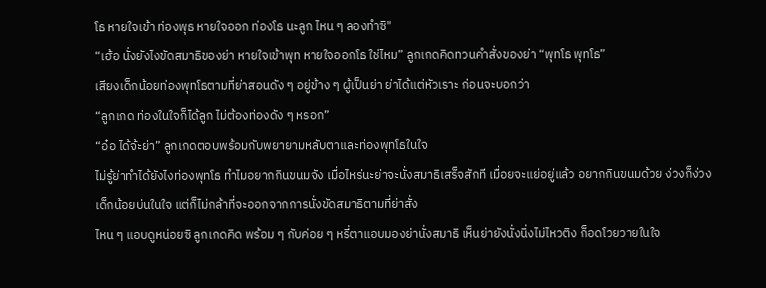โธ หายใจเข้า ท่องพุธ หายใจออก ท่องโธ นะลูก ไหน ๆ ลองทำซิ"
“เฮ้อ นั่งยังไงขัดสมาธิของย่า หายใจเข้าพุท หายใจออกโธ ใช่ไหม” ลูกเกดคิดทวนคำสั่งของย่า “พุทโธ พุทโธ”
เสียงเด็กน้อยท่องพุทโธตามที่ย่าสอนดัง ๆ อยู่ข้าง ๆ ผู้เป็นย่า ย่าได้แต่หัวเราะ ก่อนจะบอกว่า
“ลูกเกด ท่องในใจก็ได้ลูก ไม่ต้องท่องดัง ๆ หรอก”
“อ๋อ ได้จ้ะย่า” ลูกเกดตอบพร้อมกับพยายามหลับตาและท่องพุทโธในใจ
ไม่รู้ย่าทำได้ยังไงท่องพุทโธ ทำไมอยากกินขนมจัง เมื่อไหร่นะย่าจะนั่งสมาธิเสร็จสักที เมื่อยจะแย่อยู่แล้ว อยากกินขนมด้วย ง่วงก็ง่วง
เด็กน้อยบ่นในใจ แต่ก็ไม่กล้าที่จะออกจากการนั่งขัดสมาธิตามที่ย่าสั่ง
ไหน ๆ แอบดูหน่อยซิ ลูกเกดคิด พร้อม ๆ กับค่อย ๆ หรี่ตาแอบมองย่านั่งสมาธิ เห็นย่ายังนั่งนิ่งไม่ไหวติง ก็อดโวยวายในใจ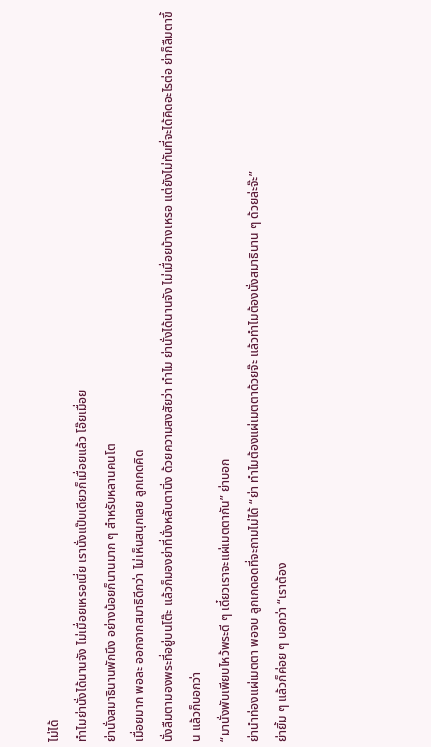ไม่ได้
ทำไมย่านั่งได้นานจัง ไม่เมื่อยเหรอเนี่ย เรานั่งแป๊บเดียวก็เมื่อยแล้ว โอ๊ยเมื่อย
ย่านั่งสมาธินานพักนึง อย่างน้อยก็นานมาก ๆ สำหรับหลานคนโต
เมื่อยมาก พอละ ออกจากสมาธิดีกว่า ไม่เห็นสนุกเลย ลูกเกดคิด
นั่งลืมตามองพระที่อยู่บนโต๊ะ แล้วก็มองย่าที่นั่งหลับตานิ่ง ด้วยความสงสัยว่า ทำไม ย่านั่งได้นานจัง ไม่เมื่อยบ้างเหรอ แต่ยังไม่ทันที่จะได้คิดอะไรต่อ ย่าก็ลืมตาขึ้น แล้วก็บอกว่า
“มานั่งพับเพียบไหว้พระดี ๆ เดี๋ยวเราจะแผ่เมตตากัน” ย่าบอก
ย่านำท่องแผ่เมตตา พอจบ ลูกเกดอดที่จะถามไม่ได้ “ย่า ทำไมต้องแผ่เมตตาด้วยจ๊ะ แล้วทำไมต้องนั่งสมาธินาน ๆ ด้วยล่ะจ๊ะ”
ย่ายิ้ม ๆ แล้วก็ค่อย ๆ บอกว่า “เราต้อง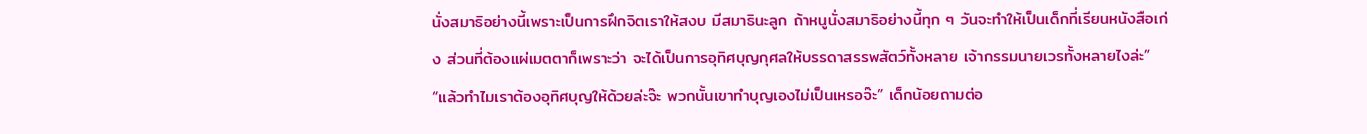นั่งสมาธิอย่างนี้เพราะเป็นการฝึกจิตเราให้สงบ มีสมาธินะลูก ถ้าหนูนั่งสมาธิอย่างนี้ทุก ๆ วันจะทำให้เป็นเด็กที่เรียนหนังสือเก่ง ส่วนที่ต้องแผ่เมตตาก็เพราะว่า จะได้เป็นการอุทิศบุญกุศลให้บรรดาสรรพสัตว์ทั้งหลาย เจ้ากรรมนายเวรทั้งหลายไงล่ะ”
“แล้วทำไมเราต้องอุทิศบุญให้ด้วยล่ะจ๊ะ พวกนั้นเขาทำบุญเองไม่เป็นเหรอจ๊ะ” เด็กน้อยถามต่อ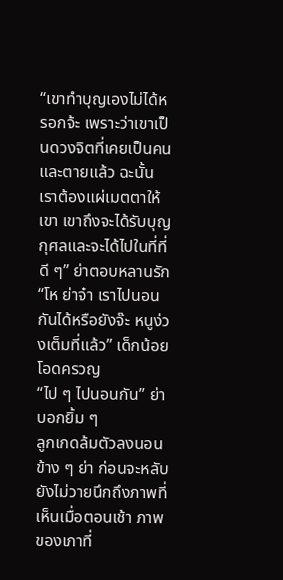“เขาทำบุญเองไม่ได้หรอกจ้ะ เพราะว่าเขาเป็นดวงจิตที่เคยเป็นคน และตายแล้ว ฉะนั้น เราต้องแผ่เมตตาให้เขา เขาถึงจะได้รับบุญกุศลและจะได้ไปในที่ที่ดี ๆ” ย่าตอบหลานรัก
“โห ย่าจ๋า เราไปนอนกันได้หรือยังจ๊ะ หนูง่วงเต็มที่แล้ว” เด็กน้อยโอดครวญ
“ไป ๆ ไปนอนกัน” ย่าบอกยิ้ม ๆ
ลูกเกดล้มตัวลงนอนข้าง ๆ ย่า ก่อนจะหลับยังไม่วายนึกถึงภาพที่เห็นเมื่อตอนเช้า ภาพของเภาที่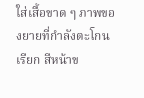ใส่เสื้อขาด ๆ ภาพของยายที่กำลังตะโกนเรียก สีหน้าข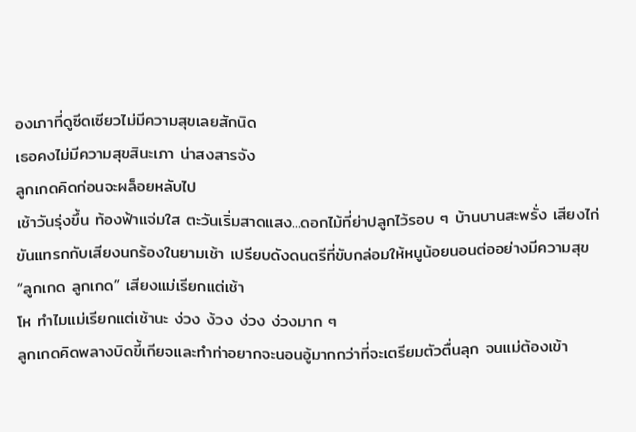องเภาที่ดูซีดเซียวไม่มีความสุขเลยสักนิด
เธอคงไม่มีความสุขสินะเภา น่าสงสารจัง
ลูกเกดคิดก่อนจะผล็อยหลับไป
เช้าวันรุ่งขึ้น ท้องฟ้าแจ่มใส ตะวันเริ่มสาดแสง...ดอกไม้ที่ย่าปลูกไว้รอบ ๆ บ้านบานสะพรั่ง เสียงไก่ขันแทรกกับเสียงนกร้องในยามเช้า เปรียบดังดนตรีที่ขับกล่อมให้หนูน้อยนอนต่ออย่างมีความสุข
“ลูกเกด ลูกเกด” เสียงแม่เรียกแต่เช้า
โห ทำไมแม่เรียกแต่เช้านะ ง่วง ง้วง ง่วง ง่วงมาก ๆ
ลูกเกดคิดพลางบิดขี้เกียจและทำท่าอยากจะนอนอู้มากกว่าที่จะเตรียมตัวตื่นลุก จนแม่ต้องเข้า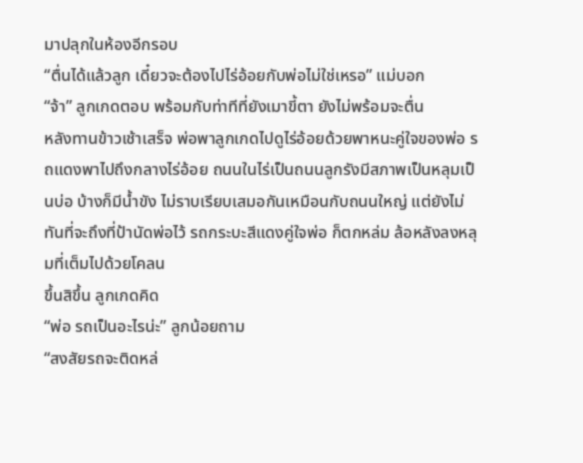มาปลุกในห้องอีกรอบ
“ตื่นได้แล้วลูก เดี๋ยวจะต้องไปไร่อ้อยกับพ่อไม่ใช่เหรอ” แม่บอก
“จ้า” ลูกเกดตอบ พร้อมกับท่าทีที่ยังเมาขี้ตา ยังไม่พร้อมจะตื่น
หลังทานข้าวเช้าเสร็จ พ่อพาลูกเกดไปดูไร่อ้อยด้วยพาหนะคู่ใจของพ่อ รถแดงพาไปถึงกลางไร่อ้อย ถนนในไร่เป็นถนนลูกรังมีสภาพเป็นหลุมเป็นบ่อ บ้างก็มีน้ำขัง ไม่ราบเรียบเสมอกันเหมือนกับถนนใหญ่ แต่ยังไม่ทันที่จะถึงที่ป้านัดพ่อไว้ รถกระบะสีแดงคู่ใจพ่อ ก็ตกหล่ม ล้อหลังลงหลุมที่เต็มไปด้วยโคลน
ขึ้นสิขึ้น ลูกเกดคิด
“พ่อ รถเป็นอะไรน่ะ” ลูกน้อยถาม
“สงสัยรถจะติดหล่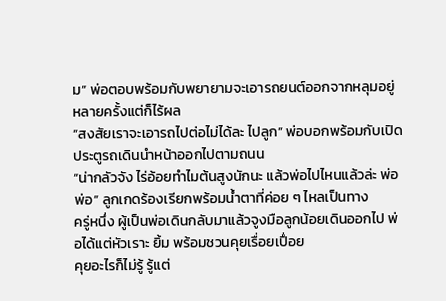ม” พ่อตอบพร้อมกับพยายามจะเอารถยนต์ออกจากหลุมอยู่หลายครั้งแต่ก็ไร้ผล
“สงสัยเราจะเอารถไปต่อไม่ได้ละ ไปลูก” พ่อบอกพร้อมกับเปิดประตูรถเดินนำหน้าออกไปตามถนน
“น่ากลัวจัง ไร่อ้อยทำไมต้นสูงนักนะ แล้วพ่อไปไหนแล้วล่ะ พ่อ พ่อ” ลูกเกดร้องเรียกพร้อมน้ำตาที่ค่อย ๆ ไหลเป็นทาง
ครู่หนึ่ง ผู้เป็นพ่อเดินกลับมาแล้วจูงมือลูกน้อยเดินออกไป พ่อได้แต่หัวเราะ ยิ้ม พร้อมชวนคุยเรื่อยเปื่อย
คุยอะไรก็ไม่รู้ รู้แต่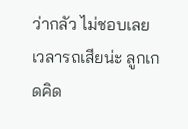ว่ากลัว ไม่ชอบเลย เวลารถเสียน่ะ ลูกเกดคิด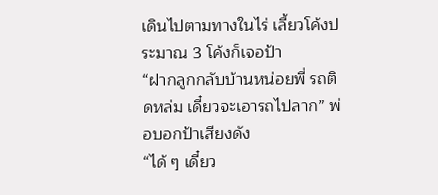เดินไปตามทางในไร่ เลี้ยวโค้งประมาณ 3 โค้งก็เจอป้า
“ฝากลูกกลับบ้านหน่อยพี่ รถติดหล่ม เดี๋ยวจะเอารถไปลาก” พ่อบอกป้าเสียงดัง
“ได้ ๆ เดี๋ยว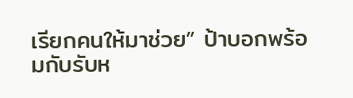เรียกคนให้มาช่วย” ป้าบอกพร้อมกับรับห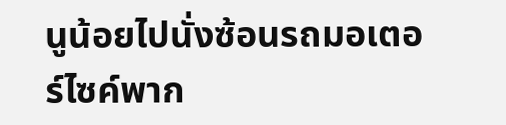นูน้อยไปนั่งซ้อนรถมอเตอร์ไซค์พาก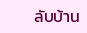ลับบ้าน